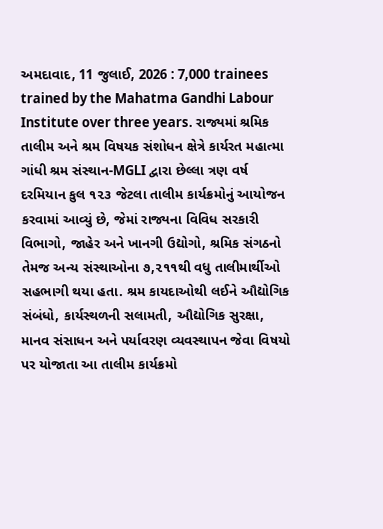અમદાવાદ, 11 જુલાઈ, 2026 : 7,000 trainees trained by the Mahatma Gandhi Labour Institute over three years. રાજ્યમાં શ્રમિક તાલીમ અને શ્રમ વિષયક સંશોધન ક્ષેત્રે કાર્યરત મહાત્મા ગાંધી શ્રમ સંસ્થાન-MGLI દ્વારા છેલ્લા ત્રણ વર્ષ દરમિયાન કુલ ૧૨૩ જેટલા તાલીમ કાર્યક્રમોનું આયોજન કરવામાં આવ્યું છે, જેમાં રાજ્યના વિવિધ સરકારી વિભાગો, જાહેર અને ખાનગી ઉદ્યોગો, શ્રમિક સંગઠનો તેમજ અન્ય સંસ્થાઓના ૭,૨૧૧થી વધુ તાલીમાર્થીઓ સહભાગી થયા હતા. શ્રમ કાયદાઓથી લઈને ઔદ્યોગિક સંબંધો, કાર્યસ્થળની સલામતી, ઔદ્યોગિક સુરક્ષા, માનવ સંસાધન અને પર્યાવરણ વ્યવસ્થાપન જેવા વિષયો પર યોજાતા આ તાલીમ કાર્યક્રમો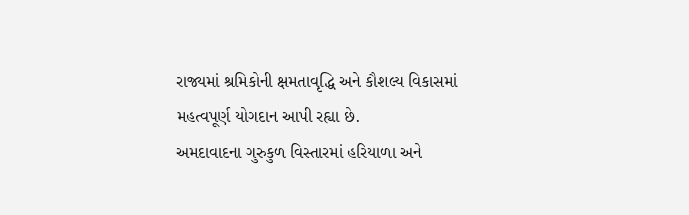રાજ્યમાં શ્રમિકોની ક્ષમતાવૃદ્ધિ અને કૌશલ્ય વિકાસમાં મહત્વપૂર્ણ યોગદાન આપી રહ્યા છે.
અમદાવાદના ગુરુકુળ વિસ્તારમાં હરિયાળા અને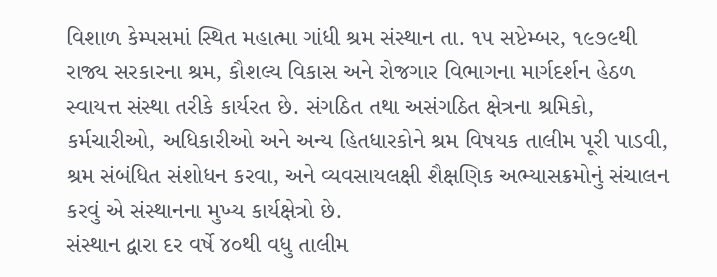વિશાળ કેમ્પસમાં સ્થિત મહાત્મા ગાંધી શ્રમ સંસ્થાન તા. ૧૫ સપ્ટેમ્બર, ૧૯૭૯થી રાજ્ય સરકારના શ્રમ, કૌશલ્ય વિકાસ અને રોજગાર વિભાગના માર્ગદર્શન હેઠળ સ્વાયત્ત સંસ્થા તરીકે કાર્યરત છે. સંગઠિત તથા અસંગઠિત ક્ષેત્રના શ્રમિકો, કર્મચારીઓ, અધિકારીઓ અને અન્ય હિતધારકોને શ્રમ વિષયક તાલીમ પૂરી પાડવી, શ્રમ સંબંધિત સંશોધન કરવા, અને વ્યવસાયલક્ષી શૈક્ષણિક અભ્યાસક્રમોનું સંચાલન કરવું એ સંસ્થાનના મુખ્ય કાર્યક્ષેત્રો છે.
સંસ્થાન દ્વારા દર વર્ષે ૪૦થી વધુ તાલીમ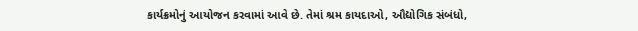કાર્યક્રમોનું આયોજન કરવામાં આવે છે. તેમાં શ્રમ કાયદાઓ, ઔદ્યોગિક સંબંધો,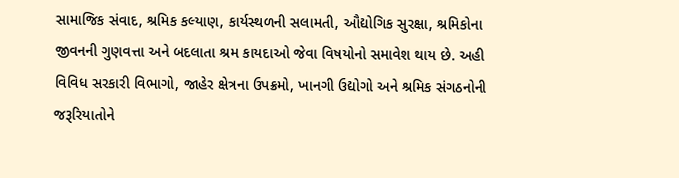સામાજિક સંવાદ, શ્રમિક કલ્યાણ, કાર્યસ્થળની સલામતી, ઔદ્યોગિક સુરક્ષા, શ્રમિકોના જીવનની ગુણવત્તા અને બદલાતા શ્રમ કાયદાઓ જેવા વિષયોનો સમાવેશ થાય છે. અહી વિવિધ સરકારી વિભાગો, જાહેર ક્ષેત્રના ઉપક્રમો, ખાનગી ઉદ્યોગો અને શ્રમિક સંગઠનોની જરૂરિયાતોને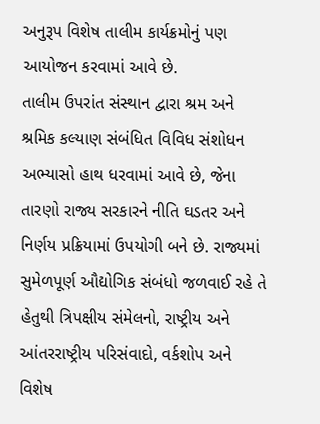અનુરૂપ વિશેષ તાલીમ કાર્યક્રમોનું પણ આયોજન કરવામાં આવે છે.
તાલીમ ઉપરાંત સંસ્થાન દ્વારા શ્રમ અને શ્રમિક કલ્યાણ સંબંધિત વિવિધ સંશોધન અભ્યાસો હાથ ધરવામાં આવે છે, જેના તારણો રાજ્ય સરકારને નીતિ ઘડતર અને નિર્ણય પ્રક્રિયામાં ઉપયોગી બને છે. રાજ્યમાં સુમેળપૂર્ણ ઔદ્યોગિક સંબંધો જળવાઈ રહે તે હેતુથી ત્રિપક્ષીય સંમેલનો, રાષ્ટ્રીય અને આંતરરાષ્ટ્રીય પરિસંવાદો, વર્કશોપ અને વિશેષ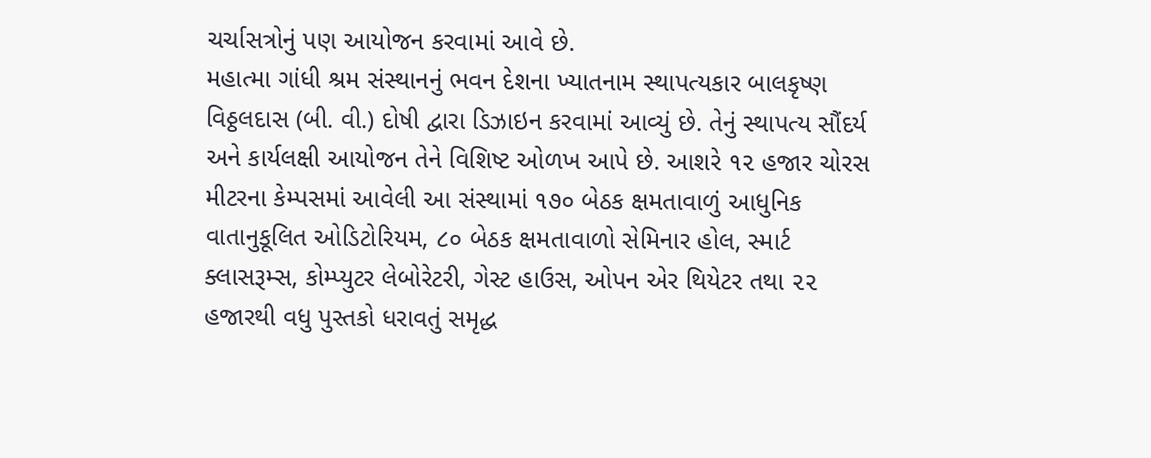ચર્ચાસત્રોનું પણ આયોજન કરવામાં આવે છે.
મહાત્મા ગાંધી શ્રમ સંસ્થાનનું ભવન દેશના ખ્યાતનામ સ્થાપત્યકાર બાલકૃષ્ણ વિઠ્ઠલદાસ (બી. વી.) દોષી દ્વારા ડિઝાઇન કરવામાં આવ્યું છે. તેનું સ્થાપત્ય સૌંદર્ય અને કાર્યલક્ષી આયોજન તેને વિશિષ્ટ ઓળખ આપે છે. આશરે ૧૨ હજાર ચોરસ મીટરના કેમ્પસમાં આવેલી આ સંસ્થામાં ૧૭૦ બેઠક ક્ષમતાવાળું આધુનિક વાતાનુકૂલિત ઓડિટોરિયમ, ૮૦ બેઠક ક્ષમતાવાળો સેમિનાર હોલ, સ્માર્ટ ક્લાસરૂમ્સ, કોમ્પ્યુટર લેબોરેટરી, ગેસ્ટ હાઉસ, ઓપન એર થિયેટર તથા ૨૨ હજારથી વધુ પુસ્તકો ધરાવતું સમૃદ્ધ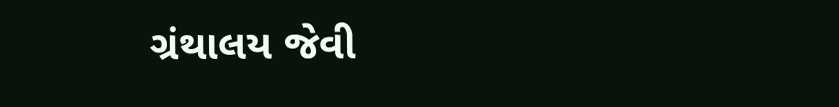ગ્રંથાલય જેવી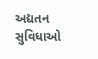અદ્યતન સુવિધાઓ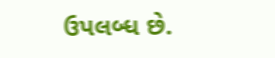ઉપલબ્ધ છે.